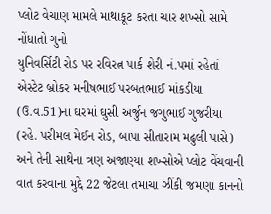પ્લોટ વેચાણ મામલે માથાકૂટ કરતા ચાર શખ્સો સામે નોંધાતો ગુનો
યુનિવર્સિટી રોડ પર રવિરત્ન પાર્ક શેરી નં.પમાં રહેતાં એસ્ટેટ બ્રોકર મનીષભાઈ પરબતભાઈ માંકડીયા (ઉ.વ.51)ના ઘરમાં ઘુસી અર્જુન જગુભાઈ ગુજરીયા (રહે. પરીમલ મેઈન રોડ, બાપા સીતારામ મઢુલી પાસે) અને તેની સાથેના ત્રણ અજાણ્યા શખ્સોએ પ્લોટ વેંચવાની વાત કરવાના મુદ્દે 22 જેટલા તમાચા ઝીંકી જમણા કાનનો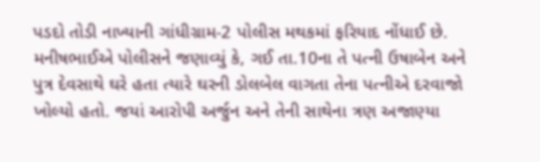પડદો તોડી નાખ્યાની ગાંધીગ્રામ-2 પોલીસ મથકમાં ફરિયાદ નોંધાઈ છે.
મનીષભાઈએ પોલીસને જણાવ્યું કે, ગઈ તા.10ના તે પત્ની ઉષાબેન અને પુત્ર દેવસાથે ઘરે હતા ત્યારે ઘરની ડોલબેલ વાગતા તેના પત્નીએ દરવાજો ખોલ્યો હતો. જયાં આરોપી અર્જુન અને તેની સાથેના ત્રણ અજાણ્યા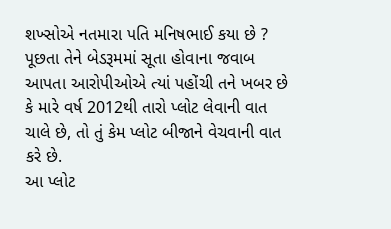શખ્સોએ નતમારા પતિ મનિષભાઈ કયા છે ? પૂછતા તેને બેડરૂમમાં સૂતા હોવાના જવાબ આપતા આરોપીઓએ ત્યાં પહોંચી તને ખબર છે કે મારે વર્ષ 2012થી તારો પ્લોટ લેવાની વાત ચાલે છે, તો તું કેમ પ્લોટ બીજાને વેચવાની વાત કરે છે.
આ પ્લોટ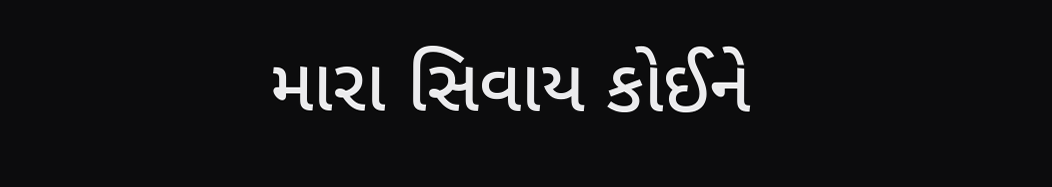મારા સિવાય કોઈને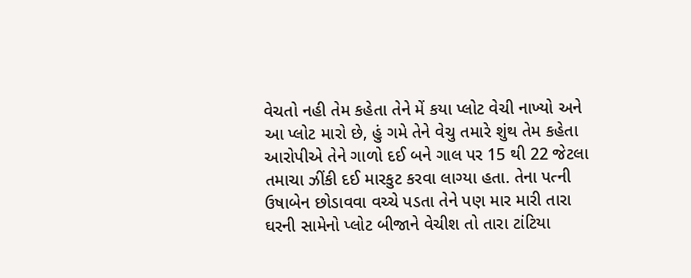વેચતો નહી તેમ કહેતા તેને મેં કયા પ્લોટ વેચી નાખ્યો અને આ પ્લોટ મારો છે, હું ગમે તેને વેચુ તમારે શુંથ તેમ કહેતા આરોપીએ તેને ગાળો દઈ બને ગાલ પર 15 થી 22 જેટલા તમાચા ઝીંકી દઈ મારકુટ કરવા લાગ્યા હતા. તેના પત્ની ઉષાબેન છોડાવવા વચ્ચે પડતા તેને પણ માર મારી તારા ઘરની સામેનો પ્લોટ બીજાને વેચીશ તો તારા ટાંટિયા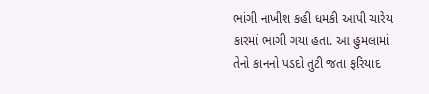ભાંગી નાખીશ કહી ધમકી આપી ચારેય કારમાં ભાગી ગયા હતા. આ હુમલામાં તેનો કાનનો પડદો તુટી જતા ફરિયાદ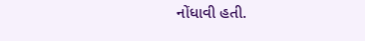નોંધાવી હતી.